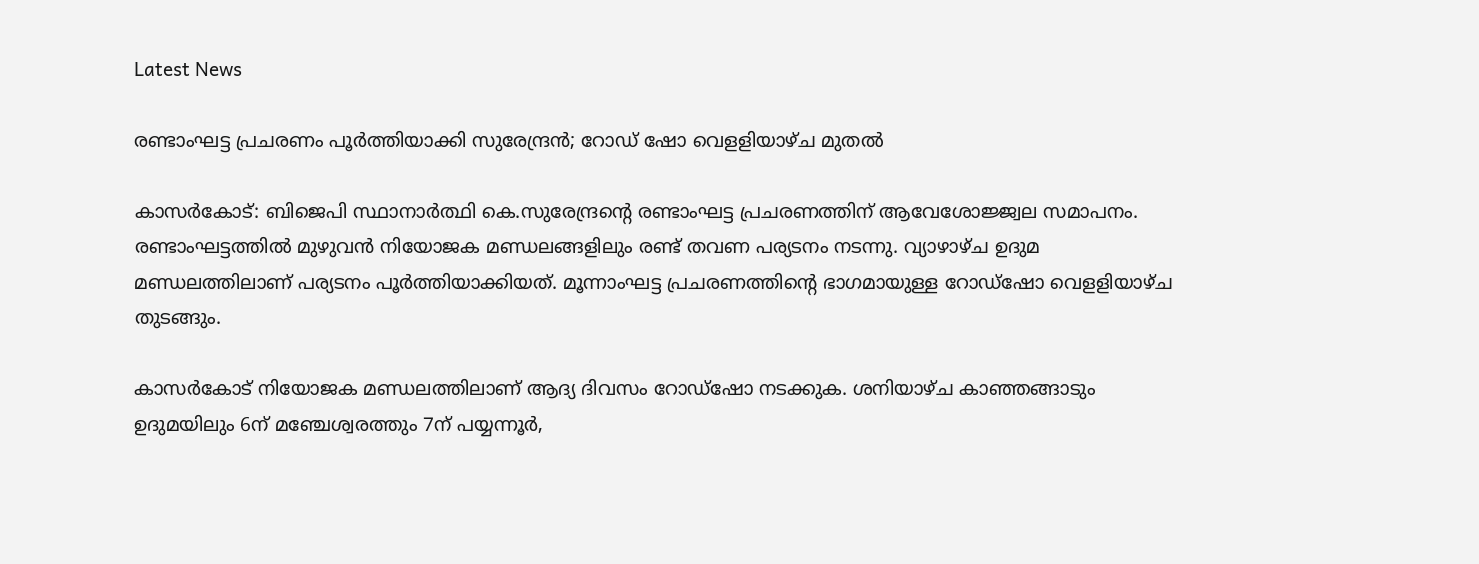Latest News

രണ്ടാംഘട്ട പ്രചരണം പൂര്‍ത്തിയാക്കി സുരേന്ദ്രന്‍; റോഡ് ഷോ വെളളിയാഴ്ച മുതല്‍

കാസര്‍കോട്: ബിജെപി സ്ഥാനാര്‍ത്ഥി കെ.സുരേന്ദ്രന്റെ രണ്ടാംഘട്ട പ്രചരണത്തിന് ആവേശോജ്ജ്വല സമാപനം. രണ്ടാംഘട്ടത്തില്‍ മുഴുവന്‍ നിയോജക മണ്ഡലങ്ങളിലും രണ്ട് തവണ പര്യടനം നടന്നു. വ്യാഴാഴ്ച ഉദുമ മണ്ഡലത്തിലാണ് പര്യടനം പൂര്‍ത്തിയാക്കിയത്. മൂന്നാംഘട്ട പ്രചരണത്തിന്റെ ഭാഗമായുള്ള റോഡ്‌ഷോ വെളളിയാഴ്ച തുടങ്ങും.

കാസര്‍കോട് നിയോജക മണ്ഡലത്തിലാണ് ആദ്യ ദിവസം റോഡ്‌ഷോ നടക്കുക. ശനിയാഴ്ച കാഞ്ഞങ്ങാടും ഉദുമയിലും 6ന് മഞ്ചേശ്വരത്തും 7ന് പയ്യന്നൂര്‍,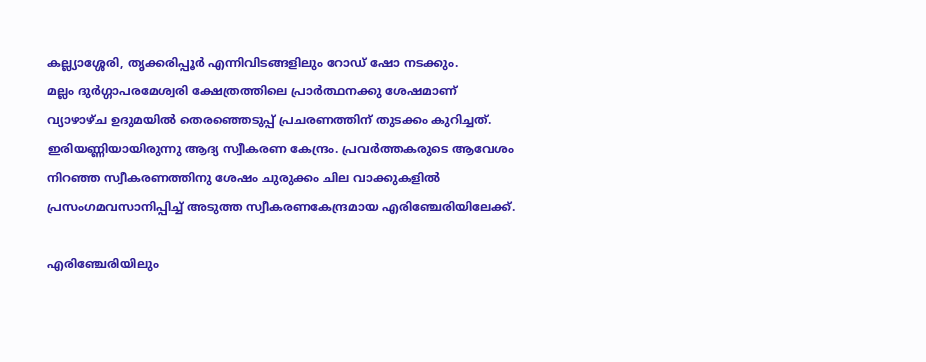കല്ല്യാശ്ശേരി, തൃക്കരിപ്പൂര്‍ എന്നിവിടങ്ങളിലും റോഡ് ഷോ നടക്കും.
മല്ലം ദുര്‍ഗ്ഗാപരമേശ്വരി ക്ഷേത്രത്തിലെ പ്രാര്‍ത്ഥനക്കു ശേഷമാണ് വ്യാഴാഴ്ച ഉദുമയില്‍ തെരഞ്ഞെടുപ്പ് പ്രചരണത്തിന് തുടക്കം കുറിച്ചത്. ഇരിയണ്ണിയായിരുന്നു ആദ്യ സ്വീകരണ കേന്ദ്രം. പ്രവര്‍ത്തകരുടെ ആവേശം നിറഞ്ഞ സ്വീകരണത്തിനു ശേഷം ചുരുക്കം ചില വാക്കുകളില്‍ പ്രസംഗമവസാനിപ്പിച്ച് അടുത്ത സ്വീകരണകേന്ദ്രമായ എരിഞ്ചേരിയിലേക്ക്.

എരിഞ്ചേരിയിലും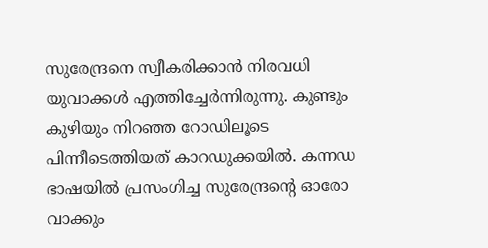സുരേന്ദ്രനെ സ്വീകരിക്കാന്‍ നിരവധി യുവാക്കള്‍ എത്തിച്ചേര്‍ന്നിരുന്നു. കുണ്ടും കുഴിയും നിറഞ്ഞ റോഡിലൂടെ പിന്നീടെത്തിയത് കാറഡുക്കയില്‍. കന്നഡ ഭാഷയില്‍ പ്രസംഗിച്ച സുരേന്ദ്രന്റെ ഓരോ വാക്കും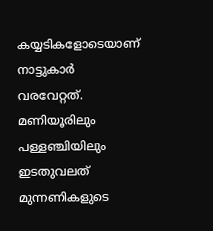കയ്യടികളോടെയാണ് നാട്ടുകാര്‍ വരവേറ്റത്. മണിയൂരിലും പള്ളഞ്ചിയിലും ഇടതുവലത് മുന്നണികളുടെ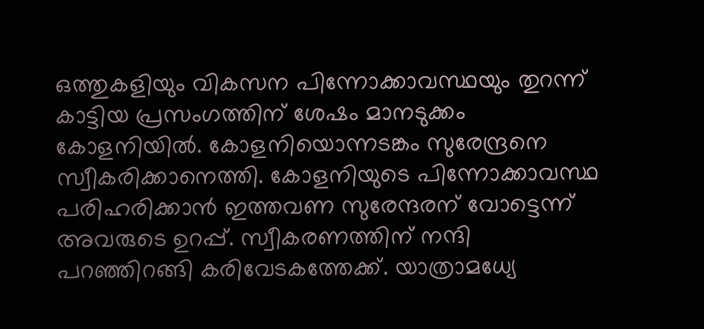ഒത്തുകളിയും വികസന പിന്നോക്കാവസ്ഥയും തുറന്ന് കാട്ടിയ പ്രസംഗത്തിന് ശേഷം മാനടുക്കം കോളനിയില്‍. കോളനിയൊന്നടങ്കം സുരേന്ദ്രനെ സ്വീകരിക്കാനെത്തി. കോളനിയുടെ പിന്നോക്കാവസ്ഥ പരിഹരിക്കാന്‍ ഇത്തവണ സുരേന്ദരന് വോട്ടെന്ന് അവരുടെ ഉറപ്പ്. സ്വീകരണത്തിന് നന്ദി പറഞ്ഞിറങ്ങി കരിവേടകത്തേക്ക്. യാത്രാമധ്യേ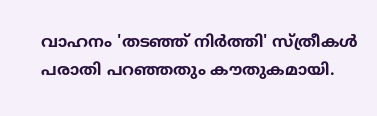വാഹനം 'തടഞ്ഞ് നിര്‍ത്തി' സ്ത്രീകള്‍ പരാതി പറഞ്ഞതും കൗതുകമായി.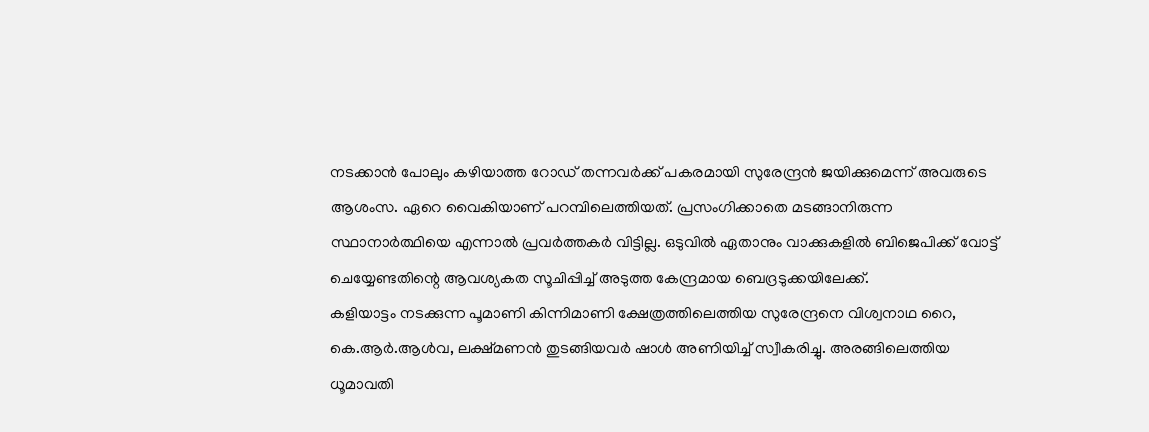നടക്കാന്‍ പോലും കഴിയാത്ത റോഡ് തന്നവര്‍ക്ക് പകരമായി സുരേന്ദ്രന്‍ ജയിക്കുമെന്ന് അവരുടെ ആശംസ. ഏറെ വൈകിയാണ് പറമ്പിലെത്തിയത്. പ്രസംഗിക്കാതെ മടങ്ങാനിരുന്ന സ്ഥാനാര്‍ത്ഥിയെ എന്നാല്‍ പ്രവര്‍ത്തകര്‍ വിട്ടില്ല. ഒടുവില്‍ ഏതാനും വാക്കുകളില്‍ ബിജെപിക്ക് വോട്ട് ചെയ്യേണ്ടതിന്റെ ആവശ്യകത സൂചിപ്പിച്ച് അടുത്ത കേന്ദ്രമായ ബെദ്രടുക്കയിലേക്ക്.
കളിയാട്ടം നടക്കുന്ന പൂമാണി കിന്നിമാണി ക്ഷേത്രത്തിലെത്തിയ സുരേന്ദ്രനെ വിശ്വനാഥ റൈ, കെ.ആര്‍.ആള്‍വ, ലക്ഷ്മണന്‍ തുടങ്ങിയവര്‍ ഷാള്‍ അണിയിച്ച് സ്വീകരിച്ചു. അരങ്ങിലെത്തിയ ധൂമാവതി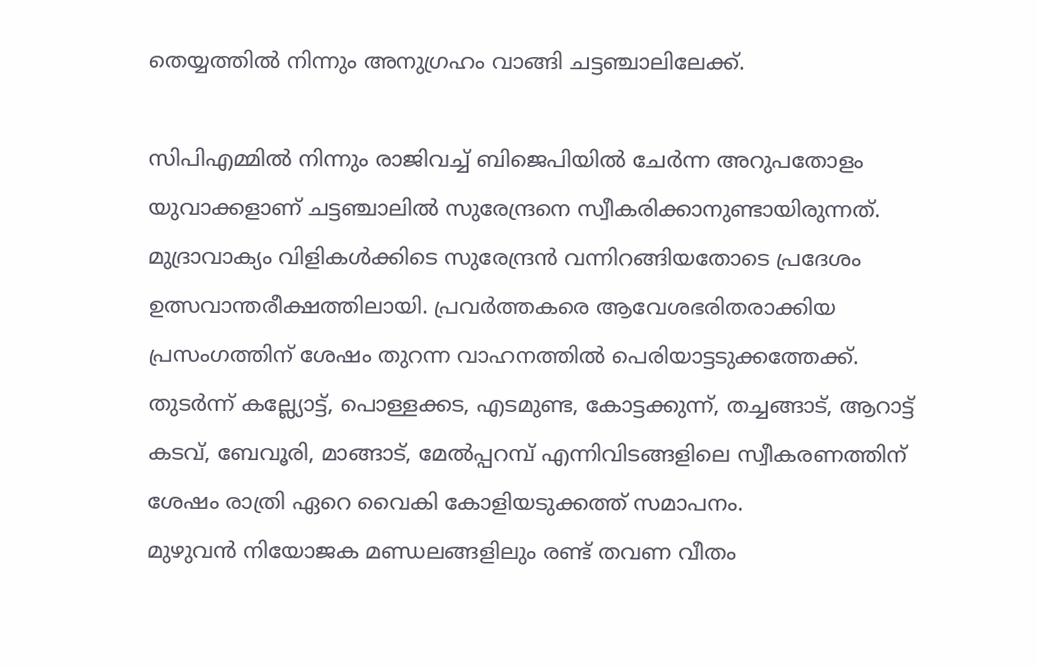തെയ്യത്തില്‍ നിന്നും അനുഗ്രഹം വാങ്ങി ചട്ടഞ്ചാലിലേക്ക്.

സിപിഎമ്മില്‍ നിന്നും രാജിവച്ച് ബിജെപിയില്‍ ചേര്‍ന്ന അറുപതോളം യുവാക്കളാണ് ചട്ടഞ്ചാലില്‍ സുരേന്ദ്രനെ സ്വീകരിക്കാനുണ്ടായിരുന്നത്. മുദ്രാവാക്യം വിളികള്‍ക്കിടെ സുരേന്ദ്രന്‍ വന്നിറങ്ങിയതോടെ പ്രദേശം ഉത്സവാന്തരീക്ഷത്തിലായി. പ്രവര്‍ത്തകരെ ആവേശഭരിതരാക്കിയ പ്രസംഗത്തിന് ശേഷം തുറന്ന വാഹനത്തില്‍ പെരിയാട്ടടുക്കത്തേക്ക്. തുടര്‍ന്ന് കല്ല്യോട്ട്, പൊള്ളക്കട, എടമുണ്ട, കോട്ടക്കുന്ന്, തച്ചങ്ങാട്, ആറാട്ട് കടവ്, ബേവൂരി, മാങ്ങാട്, മേല്‍പ്പറമ്പ് എന്നിവിടങ്ങളിലെ സ്വീകരണത്തിന് ശേഷം രാത്രി ഏറെ വൈകി കോളിയടുക്കത്ത് സമാപനം.
മുഴുവന്‍ നിയോജക മണ്ഡലങ്ങളിലും രണ്ട് തവണ വീതം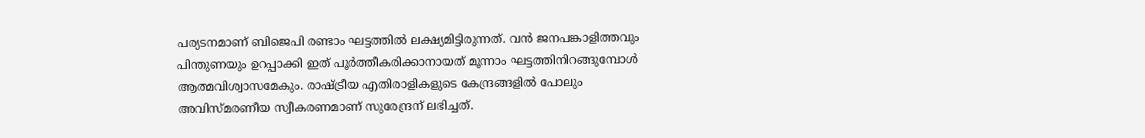പര്യടനമാണ് ബിജെപി രണ്ടാം ഘട്ടത്തില്‍ ലക്ഷ്യമിട്ടിരുന്നത്. വന്‍ ജനപങ്കാളിത്തവും പിന്തുണയും ഉറപ്പാക്കി ഇത് പൂര്‍ത്തീകരിക്കാനായത് മൂന്നാം ഘട്ടത്തിനിറങ്ങുമ്പോള്‍ ആത്മവിശ്വാസമേകും. രാഷ്ട്രീയ എതിരാളികളുടെ കേന്ദ്രങ്ങളില്‍ പോലും അവിസ്മരണീയ സ്വീകരണമാണ് സുരേന്ദ്രന് ലഭിച്ചത്.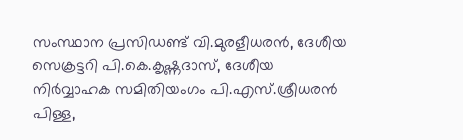സംസ്ഥാന പ്രസിഡണ്ട് വി.മുരളീധരന്‍, ദേശീയ സെക്രട്ടറി പി.കെ.കൃഷ്ണദാസ്, ദേശീയ നിര്‍വ്വാഹക സമിതിയംഗം പി.എസ്.ശ്രീധരന്‍ പിള്ള,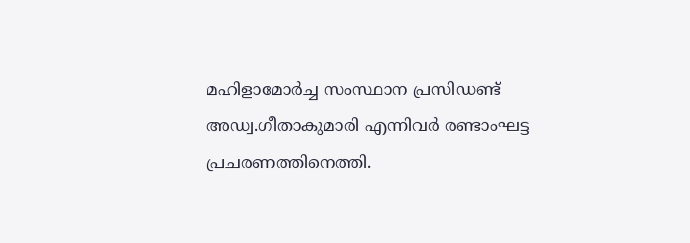മഹിളാമോര്‍ച്ച സംസ്ഥാന പ്രസിഡണ്ട് അഡ്വ.ഗീതാകുമാരി എന്നിവര്‍ രണ്ടാംഘട്ട പ്രചരണത്തിനെത്തി.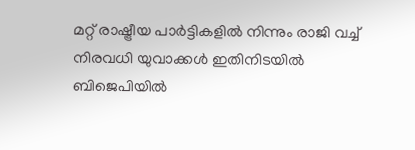മറ്റ് രാഷ്ട്രീയ പാര്‍ട്ടികളില്‍ നിന്നും രാജി വച്ച് നിരവധി യുവാക്കള്‍ ഇതിനിടയില്‍ ബിജെപിയില്‍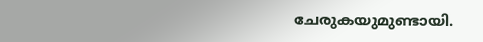ചേരുകയുമുണ്ടായി.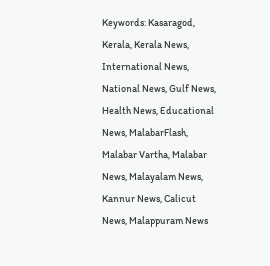Keywords: Kasaragod, Kerala, Kerala News, International News, National News, Gulf News, Health News, Educational News, MalabarFlash, Malabar Vartha, Malabar News, Malayalam News, Kannur News, Calicut News, Malappuram News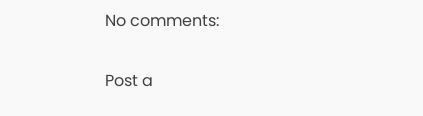No comments:

Post a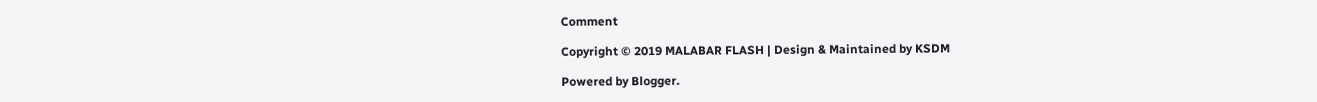Comment

Copyright © 2019 MALABAR FLASH | Design & Maintained by KSDM

Powered by Blogger.